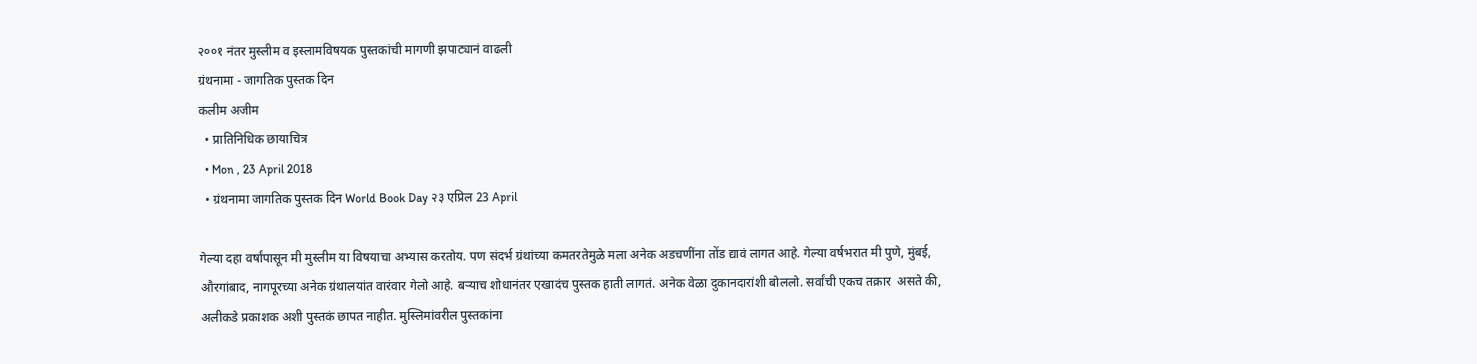२००१ नंतर मुस्लीम व इस्लामविषयक पुस्तकांची मागणी झपाट्यानं वाढली
ग्रंथनामा - जागतिक पुस्तक दिन
कलीम अजीम
  • प्रातिनिधिक छायाचित्र
  • Mon , 23 April 2018
  • ग्रंथनामा जागतिक पुस्तक दिन World Book Day २३ एप्रिल 23 April

गेल्या दहा वर्षांपासून मी मुस्लीम या विषयाचा अभ्यास करतोय. पण संदर्भ ग्रंथांच्या कमतरतेमुळे मला अनेक अडचणींना तोंड द्यावं लागत आहे. गेल्या वर्षभरात मी पुणे, मुंबई, औरगांबाद, नागपूरच्या अनेक ग्रंथालयांत वारंवार गेलो आहे. बऱ्याच शोधानंतर एखादंच पुस्तक हाती लागतं. अनेक वेळा दुकानदारांशी बोललो. सर्वांची एकच तक्रार  असते की, अलीकडे प्रकाशक अशी पुस्तकं छापत नाहीत. मुस्लिमांवरील पुस्तकांना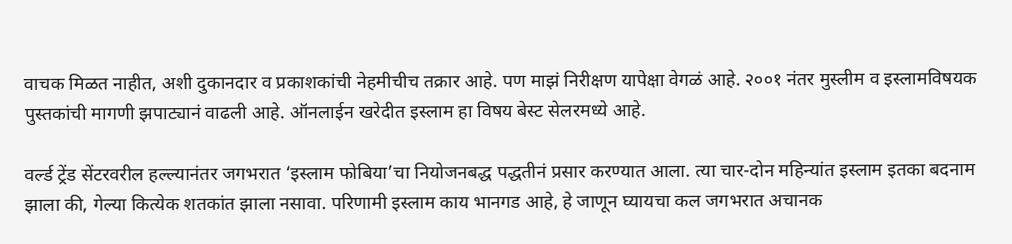वाचक मिळत नाहीत, अशी दुकानदार व प्रकाशकांची नेहमीचीच तक्रार आहे. पण माझं निरीक्षण यापेक्षा वेगळं आहे. २००१ नंतर मुस्लीम व इस्लामविषयक पुस्तकांची मागणी झपाट्यानं वाढली आहे. ऑनलाईन खरेदीत इस्लाम हा विषय बेस्ट सेलरमध्ये आहे.

वर्ल्ड ट्रेंड सेंटरवरील हल्ल्यानंतर जगभरात ‘इस्लाम फोबिया’चा नियोजनबद्ध पद्धतीनं प्रसार करण्यात आला. त्या चार-दोन महिन्यांत इस्लाम इतका बदनाम झाला की, गेल्या कित्येक शतकांत झाला नसावा. परिणामी इस्लाम काय भानगड आहे, हे जाणून घ्यायचा कल जगभरात अचानक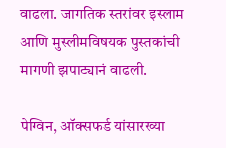वाढला. जागतिक स्तरांवर इस्लाम आणि मुस्लीमविषयक पुस्तकांची मागणी झपाट्यानं वाढली.

पेग्विन, ऑक्सफर्ड यांसारख्या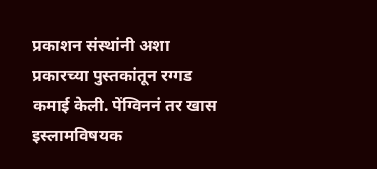प्रकाशन संस्थांनी अशा प्रकारच्या पुस्तकांतून रग्गड कमाई केली. पेंग्विननं तर खास इस्लामविषयक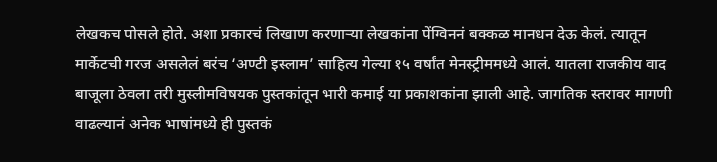लेखकच पोसले होते. अशा प्रकारचं लिखाण करणाऱ्या लेखकांना पेंग्विननं बक्कळ मानधन देऊ केलं. त्यातून मार्केटची गरज असलेलं बरंच ‘अण्टी इस्लाम’ साहित्य गेल्या १५ वर्षांत मेनस्ट्रीममध्ये आलं. यातला राजकीय वाद बाजूला ठेवला तरी मुस्लीमविषयक पुस्तकांतून भारी कमाई या प्रकाशकांना झाली आहे. जागतिक स्तरावर मागणी वाढल्यानं अनेक भाषांमध्ये ही पुस्तकं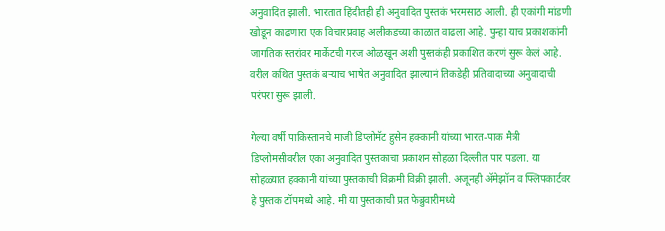अनुवादित झाली. भारतात हिंदीतही ही अनुवादित पुस्तकं भरमसाठ आली. ही एकांगी मांडणी खोडून काढणारा एक विचारप्रवाह अलीकडच्या काळात वाढला आहे. पुन्हा याच प्रकाशकांनी जागतिक स्तरांवर मार्केटची गरज ओळखून अशी पुस्तकंही प्रकाशित करणं सुरू केलं आहे. वरील कथित पुस्तकं बऱ्याच भाषेत अनुवादित झाल्यानं तिकडेही प्रतिवादाच्या अनुवादाची परंपरा सुरू झाली.

गेल्या वर्षी पाकिस्तानचे माजी डिप्लोमॅट हुसेन हक्कानी यांच्या भारत-पाक मैत्री डिप्लोमसीवरील एका अनुवादित पुस्तकाचा प्रकाशन सोहळा दिल्लीत पार पडला. या सोहळ्यात हक्कानी यांच्या पुस्तकाची विक्रमी विक्री झाली. अजूनही ॲमेझॉन व फ्लिपकार्टवर हे पुस्तक टॉपमध्ये आहे. मी या पुस्तकाची प्रत फेब्रुवारीमध्ये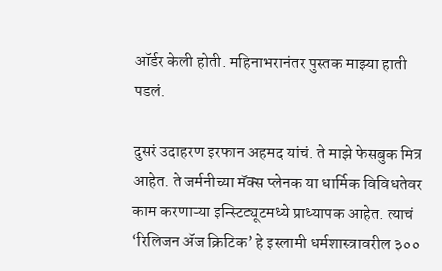ऑर्डर केली होती. महिनाभरानंतर पुस्तक माझ्या हाती पडलं.

दुसरं उदाहरण इरफान अहमद यांचं. ते माझे फेसबुक मित्र आहेत. ते जर्मनीच्या मॅक्स प्लेनक या धार्मिक विविधतेवर काम करणाऱ्या इन्स्टिट्यूटमध्ये प्राध्यापक आहेत. त्याचं ‘रिलिजन ॲज क्रिटिक’ हे इस्लामी धर्मशास्त्रावरील ३००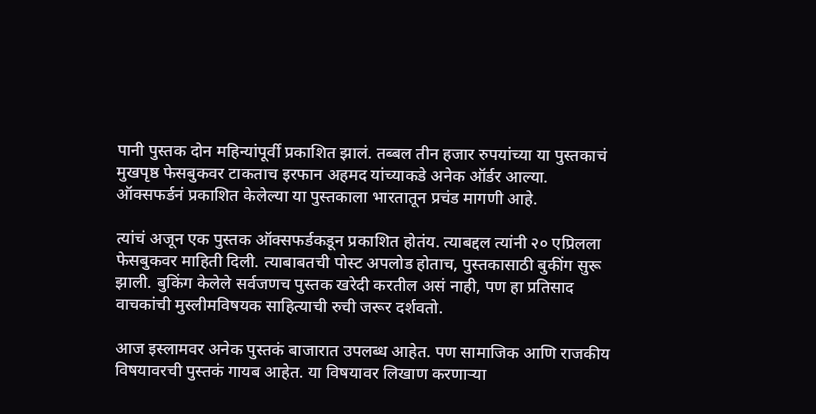पानी पुस्तक दोन महिन्यांपूर्वी प्रकाशित झालं. तब्बल तीन हजार रुपयांच्या या पुस्तकाचं मुखपृष्ठ फेसबुकवर टाकताच इरफान अहमद यांच्याकडे अनेक ऑर्डर आल्या. ऑक्सफर्डनं प्रकाशित केलेल्या या पुस्तकाला भारतातून प्रचंड मागणी आहे.

त्यांचं अजून एक पुस्तक ऑक्सफर्डकडून प्रकाशित होतंय. त्याबद्दल त्यांनी २० एप्रिलला फेसबुकवर माहिती दिली. त्याबाबतची पोस्ट अपलोड होताच, पुस्तकासाठी बुकींग सुरू झाली. बुकिंग केलेले सर्वजणच पुस्तक खरेदी करतील असं नाही, पण हा प्रतिसाद वाचकांची मुस्लीमविषयक साहित्याची रुची जरूर दर्शवतो.

आज इस्लामवर अनेक पुस्तकं बाजारात उपलब्ध आहेत. पण सामाजिक आणि राजकीय विषयावरची पुस्तकं गायब आहेत. या विषयावर लिखाण करणाऱ्या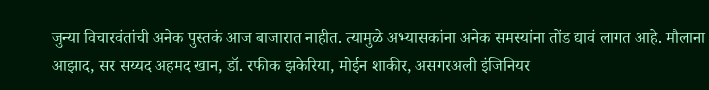जुन्या विचारवंतांची अनेक पुस्तकं आज बाजारात नाहीत. त्यामुळे अभ्यासकांना अनेक समस्यांना तोंड द्यावं लागत आहे. मौलाना आझाद, सर सय्यद अहमद खान, डॉ. रफीक झकेरिया, मोईन शाकीर, असगरअली इंजिनियर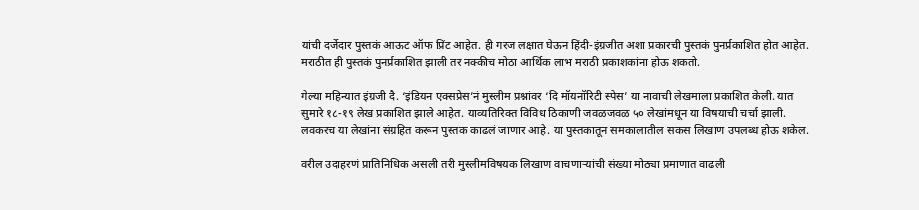यांची दर्जेदार पुस्तकं आऊट ऑफ प्रिंट आहेत. ही गरज लक्षात घेऊन हिंदी-इंग्रजीत अशा प्रकारची पुस्तकं पुनर्प्रकाशित होत आहेत. मराठीत ही पुस्तकं पुनर्प्रकाशित झाली तर नक्कीच मोठा आर्थिक लाभ मराठी प्रकाशकांना होऊ शकतो.

गेल्या महिन्यात इंग्रजी दै. ‘इंडियन एक्सप्रेस’नं मुस्लीम प्रश्नांवर ‘दि मॉयनॉरिटी स्पेस’ या नावाची लेखमाला प्रकाशित केली. यात सुमारे १८-१९ लेख प्रकाशित झाले आहेत. याव्यतिरिक्त विविध ठिकाणी जवळजवळ ५० लेखांमधून या विषयाची चर्चा झाली. लवकरच या लेखांना संग्रहित करून पुस्तक काढलं जाणार आहे. या पुस्तकातून समकालातील सकस लिखाण उपलब्ध होऊ शकेल.

वरील उदाहरणं प्रातिनिधिक असली तरी मुस्लीमविषयक लिखाण वाचणाऱ्यांची संख्या मोठ्या प्रमाणात वाढली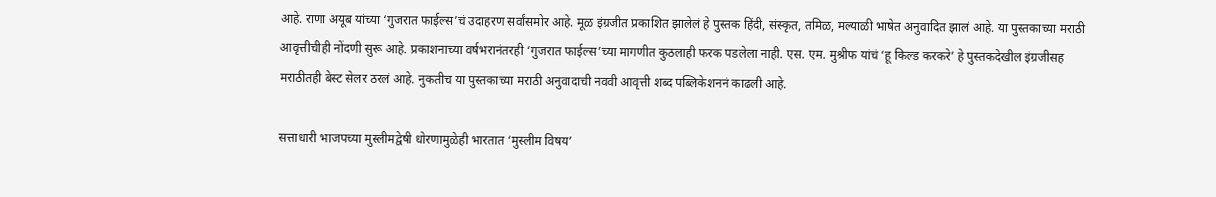आहे. राणा अयूब यांच्या ‘गुजरात फाईल्स’चं उदाहरण सर्वांसमोर आहे. मूळ इंग्रजीत प्रकाशित झालेलं हे पुस्तक हिंदी, संस्कृत, तमिळ, मल्याळी भाषेत अनुवादित झालं आहे. या पुस्तकाच्या मराठी आवृत्तीचीही नोंदणी सुरू आहे. प्रकाशनाच्या वर्षभरानंतरही ‘गुजरात फाईल्स’च्या मागणीत कुठलाही फरक पडलेला नाही. एस. एम. मुश्रीफ यांचं ‘हू किल्ड करकरे’ हे पुस्तकदेखील इंग्रजीसह मराठीतही बेस्ट सेलर ठरलं आहे. नुकतीच या पुस्तकाच्या मराठी अनुवादाची नववी आवृत्ती शब्द पब्लिकेशननं काढली आहे.

सत्ताधारी भाजपच्या मुस्लीमद्वेषी धोरणामुळेही भारतात ‘मुस्लीम विषय’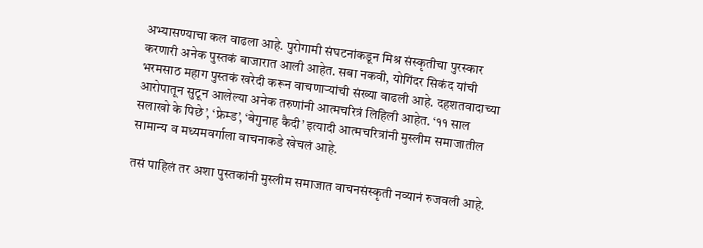अभ्यासण्याचा कल वाढला आहे. पुरोगामी संघटनांकडून मिश्र संस्कृतीचा पुरस्कार करणारी अनेक पुस्तकं बाजारात आली आहेत. सबा नकवी, योगिंदर सिकंद यांची भरमसाठ महाग पुस्तकं खरेदी करून वाचणाऱ्यांची संख्या वाढली आहे. दहशतवादाच्या आरोपातून सुटून आलेल्या अनेक तरुणांनी आत्मचरित्रं लिहिली आहेत. ‘११ साल सलाखो के पिछे’, ‘फ्रेम्ड’, ‘बेगुनाह कैदी’ इत्यादी आत्मचरित्रांनी मुस्लीम समाजातील सामान्य व मध्यमवर्गाला वाचनाकडे खेचलं आहे.

तसं पाहिलं तर अशा पुस्तकांनी मुस्लीम समाजात वाचनसंस्कृती नव्यानं रुजवली आहे.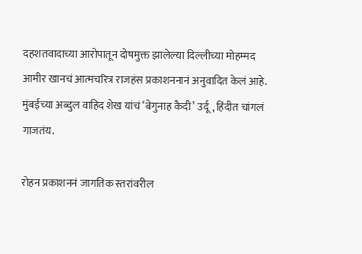दहशतवादाच्या आरोपातून दोषमुक्त झालेल्या दिल्लीच्या मोहम्मद आमीर खानचं आत्मचरित्र राजहंस प्रकाशननानं अनुवादित केलं आहे. मुंबईच्या अब्दुल वाहिद शेख यांचं ‘बेगुनाह कैदी’ उर्दू, हिंदीत चांगलं गाजतंय.

रोहन प्रकाशननं जागतिक स्तरांवरील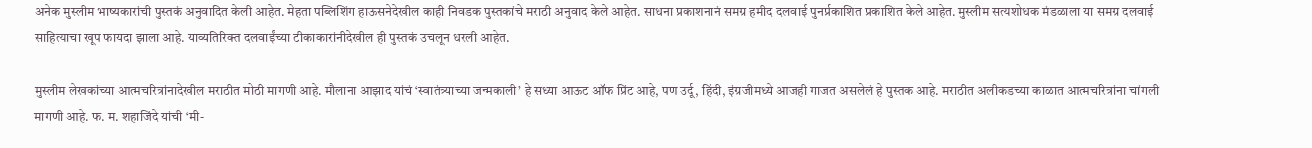अनेक मुस्लीम भाष्यकारांची पुस्तकं अनुवादित केली आहेत. मेहता पब्लिशिंग हाऊसनेदेखील काही निवडक पुस्तकांचे मराठी अनुवाद केले आहेत. साधना प्रकाशनानं समग्र हमीद दलवाई पुनर्प्रकाशित प्रकाशित केले आहेत. मुस्लीम सत्यशोधक मंडळाला या समग्र दलवाई साहित्याचा खूप फायदा झाला आहे. याव्यतिरिक्त दलवाईंच्या टीकाकारांनीदेखील ही पुस्तकं उचलून धरली आहेत.

मुस्लीम लेखकांच्या आत्मचरित्रांनादेखील मराठीत मोठी मागणी आहे. मौलाना आझाद यांचं ‘स्वातंत्र्याच्या जन्मकाली’ हे सध्या आऊट ऑफ प्रिंट आहे, पण उर्दू, हिंदी, इंग्रजीमध्ये आजही गाजत असलेलं हे पुस्तक आहे. मराठीत अलीकडच्या काळात आत्मचरित्रांना चांगली मागणी आहे. फ. म. शहाजिंदे यांची ‘मी-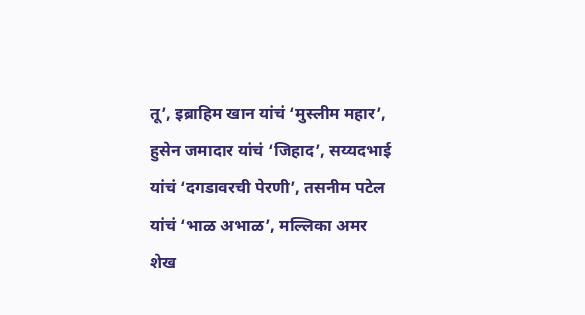तू’, इब्राहिम खान यांचं ‘मुस्लीम महार’, हुसेन जमादार यांचं ‘जिहाद’, सय्यदभाई यांचं ‘दगडावरची पेरणी’, तसनीम पटेल यांचं ‘भाळ अभाळ’, मल्लिका अमर शेख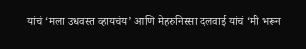यांचं ‘मला उधवस्त व्हायचंय’ आणि मेहरुनिस्सा दलवाई यांचं ‘मी भरून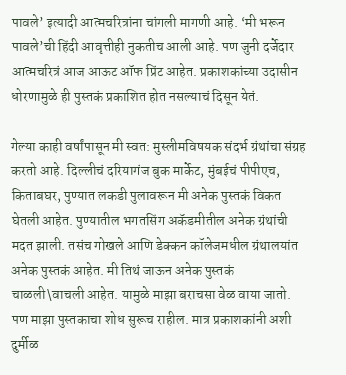पावले’ इत्यादी आत्मचरित्रांना चांगली मागणी आहे. ‘मी भरून पावले’ची हिंदी आवृत्तीही नुकतीच आली आहे. पण जुनी दर्जेदार आत्मचरित्रं आज आऊट ऑफ प्रिंट आहेत. प्रकाशकांच्या उदासीन धोरणामुळे ही पुस्तकं प्रकाशित होत नसल्याचं दिसून येतं.

गेल्या काही वर्षांपासून मी स्वत: मुस्लीमविषयक संदर्भ ग्रंथांचा संग्रह करतो आहे. दिल्लीचं दरियागंज बुक मार्केट, मुंबईचं पीपीएच, किताबघर, पुण्यात लकडी पुलावरून मी अनेक पुस्तकं विकत घेतली आहेत. पुण्यातील भगतसिंग अकॅडमीतील अनेक ग्रंथांची मदत झाली. तसंच गोखले आणि डेक्कन कॉलेजमधील ग्रंथालयांत अनेक पुस्तकं आहेत. मी तिथं जाऊन अनेक पुस्तकं चाळली\वाचली आहेत. यामुळे माझा बराचसा वेळ वाया जातो. पण माझा पुस्तकाचा शोध सुरूच राहील. मात्र प्रकाशकांनी अशी दुर्मीळ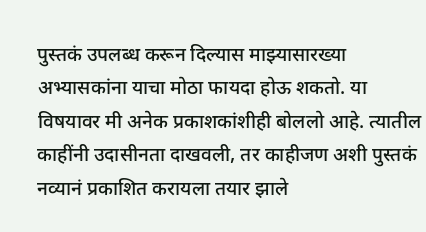पुस्तकं उपलब्ध करून दिल्यास माझ्यासारख्या अभ्यासकांना याचा मोठा फायदा होऊ शकतो. या विषयावर मी अनेक प्रकाशकांशीही बोललो आहे. त्यातील काहींनी उदासीनता दाखवली, तर काहीजण अशी पुस्तकं नव्यानं प्रकाशित करायला तयार झाले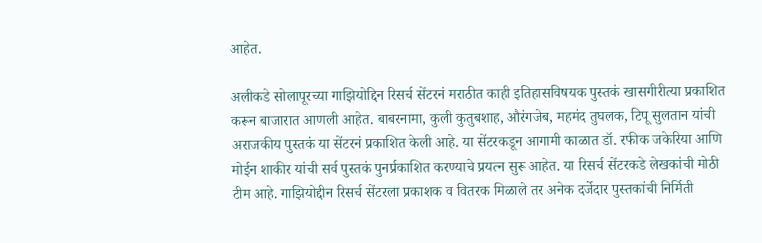आहेत.

अलीकडे सोलापूरच्या गाझियोद्दिन रिसर्च सेंटरनं मराठीत काही इतिहासविषयक पुस्तकं खासगीरीत्या प्रकाशित करून बाजारात आणली आहेत. बाबरनामा, कुली कुतुबशाह, औरंगजेब, महमंद तुघलक, टिपू सुलतान यांची अराजकीय पुस्तकं या सेंटरनं प्रकाशित केली आहे. या सेंटरकडून आगामी काळात डॉ. रफीक जकेरिया आणि मोईन शाकीर यांची सर्व पुस्तकं पुनर्प्रकाशित करण्याचे प्रयत्न सुरू आहेत. या रिसर्च सेंटरकडे लेखकांची मोठी टीम आहे. गाझियोद्दीन रिसर्च सेंटरला प्रकाशक व वितरक मिळाले तर अनेक दर्जेदार पुस्तकांची निर्मिती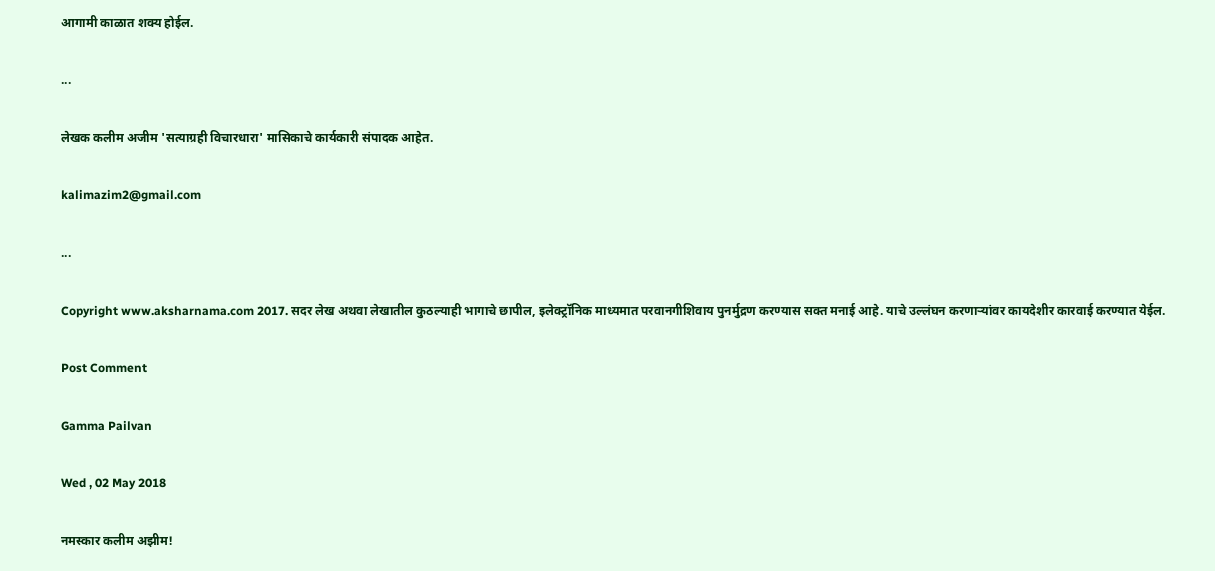आगामी काळात शक्य होईल.

...

लेखक कलीम अजीम 'सत्याग्रही विचारधारा' मासिकाचे कार्यकारी संपादक आहेत.

kalimazim2@gmail.com

...

Copyright www.aksharnama.com 2017. सदर लेख अथवा लेखातील कुठल्याही भागाचे छापील, इलेक्ट्रॉनिक माध्यमात परवानगीशिवाय पुनर्मुद्रण करण्यास सक्त मनाई आहे. याचे उल्लंघन करणाऱ्यांवर कायदेशीर कारवाई करण्यात येईल.

Post Comment

Gamma Pailvan

Wed , 02 May 2018

नमस्कार कलीम अझीम!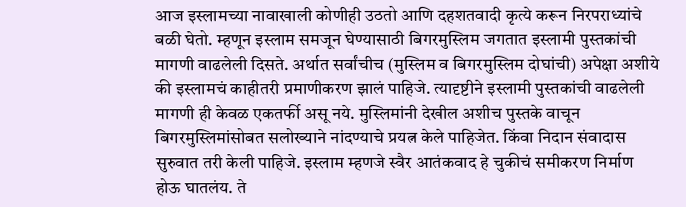आज इस्लामच्या नावाखाली कोणीही उठतो आणि दहशतवादी कृत्ये करून निरपराध्यांचे बळी घेतो. म्हणून इस्लाम समजून घेण्यासाठी बिगरमुस्लिम जगतात इस्लामी पुस्तकांची मागणी वाढलेली दिसते. अर्थात सर्वांचीच (मुस्लिम व बिगरमुस्लिम दोघांची) अपेक्षा अशीये की इस्लामचं काहीतरी प्रमाणीकरण झालं पाहिजे. त्यादृष्टीने इस्लामी पुस्तकांची वाढलेली मागणी ही केवळ एकतर्फी असू नये. मुस्लिमांनी देखील अशीच पुस्तके वाचून बिगरमुस्लिमांसोबत सलोख्याने नांदण्याचे प्रयत्न केले पाहिजेत. किंवा निदान संवादास सुरुवात तरी केली पाहिजे. इस्लाम म्हणजे स्वैर आतंकवाद हे चुकीचं समीकरण निर्माण होऊ घातलंय. ते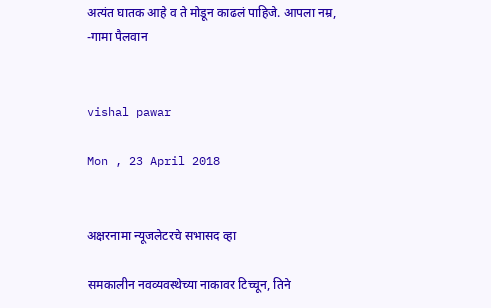अत्यंत घातक आहे व ते मोडून काढलं पाहिजे. आपला नम्र, -गामा पैलवान


vishal pawar

Mon , 23 April 2018


अक्षरनामा न्यूजलेटरचे सभासद व्हा

समकालीन नवव्यवस्थेच्या नाकावर टिच्चून, तिने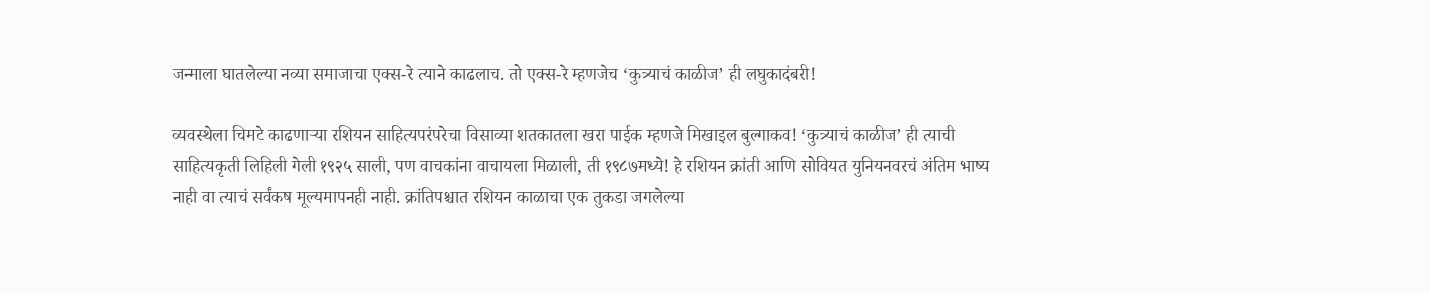जन्माला घातलेल्या नव्या समाजाचा एक्स-रे त्याने काढलाच. तो एक्स-रे म्हणजेच ‘कुत्र्याचं काळीज’ ही लघुकादंबरी!

व्यवस्थेला चिमटे काढणाऱ्या रशियन साहित्यपरंपरेचा विसाव्या शतकातला खरा पाईक म्हणजे मिखाइल बुल्गाकव! ‘कुत्र्याचं काळीज’ ही त्याची साहित्यकृती लिहिली गेली १९२५ साली, पण वाचकांना वाचायला मिळाली, ती १९८७मध्ये! हे रशियन क्रांती आणि सोवियत युनियनवरचं अंतिम भाष्य नाही वा त्याचं सर्वंकष मूल्यमापनही नाही. क्रांतिपश्चात रशियन काळाचा एक तुकडा जगलेल्या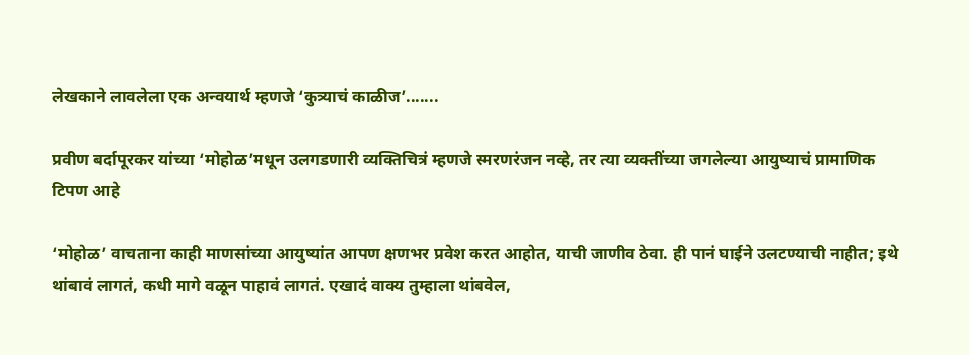लेखकाने लावलेला एक अन्वयार्थ म्हणजे ‘कुत्र्याचं काळीज’.......

प्रवीण बर्दापूरकर यांच्या ‘मोहोळ’मधून उलगडणारी व्यक्तिचित्रं म्हणजे स्मरणरंजन नव्हे, तर त्या व्यक्तींच्या जगलेल्या आयुष्याचं प्रामाणिक टिपण आहे

‘मोहोळ’ वाचताना काही माणसांच्या आयुष्यांत आपण क्षणभर प्रवेश करत आहोत, याची जाणीव ठेवा. ही पानं घाईने उलटण्याची नाहीत; इथे थांबावं लागतं, कधी मागे वळून पाहावं लागतं. एखादं वाक्य तुम्हाला थांबवेल,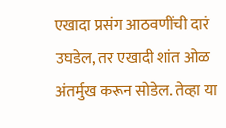एखादा प्रसंग आठवणींची दारं उघडेल, तर एखादी शांत ओळ अंतर्मुख करून सोडेल. तेव्हा या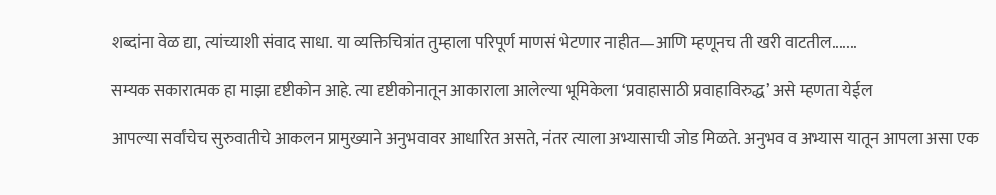शब्दांना वेळ द्या, त्यांच्याशी संवाद साधा. या व्यक्तिचित्रांत तुम्हाला परिपूर्ण माणसं भेटणार नाहीत—आणि म्हणूनच ती खरी वाटतील.......

सम्यक सकारात्मक हा माझा दृष्टीकोन आहे. त्या दृष्टीकोनातून आकाराला आलेल्या भूमिकेला ‘प्रवाहासाठी प्रवाहाविरुद्ध’ असे म्हणता येईल

आपल्या सर्वांचेच सुरुवातीचे आकलन प्रामुख्याने अनुभवावर आधारित असते, नंतर त्याला अभ्यासाची जोड मिळते. अनुभव व अभ्यास यातून आपला असा एक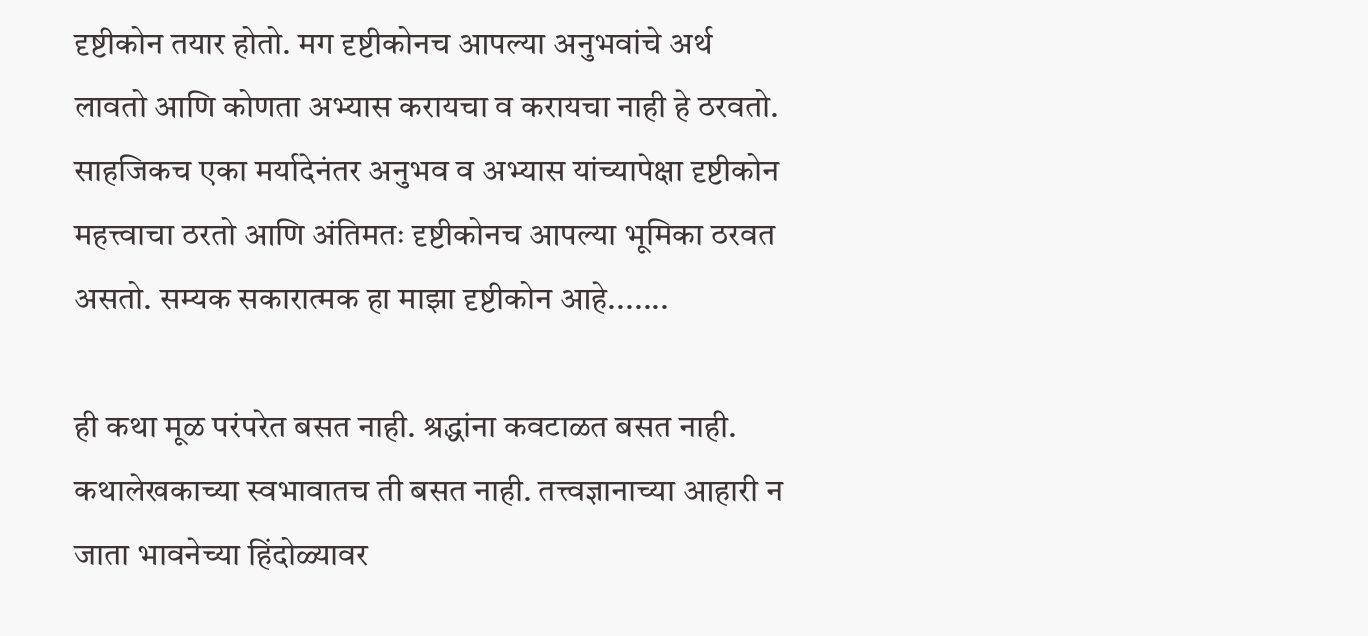दृष्टीकोन तयार होतो. मग दृष्टीकोनच आपल्या अनुभवांचे अर्थ लावतो आणि कोणता अभ्यास करायचा व करायचा नाही हे ठरवतो. साहजिकच एका मर्यादेनंतर अनुभव व अभ्यास यांच्यापेक्षा दृष्टीकोन महत्त्वाचा ठरतो आणि अंतिमतः दृष्टीकोनच आपल्या भूमिका ठरवत असतो. सम्यक सकारात्मक हा माझा दृष्टीकोन आहे.......

ही कथा मूळ परंपरेत बसत नाही. श्रद्धांना कवटाळत बसत नाही. कथालेखकाच्या स्वभावातच ती बसत नाही. तत्त्वज्ञानाच्या आहारी न जाता भावनेच्या हिंदोळ्यावर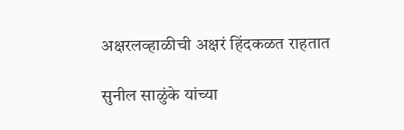अक्षरलव्हाळीची अक्षरं हिंदकळत राहतात

सुनील साळुंके यांच्या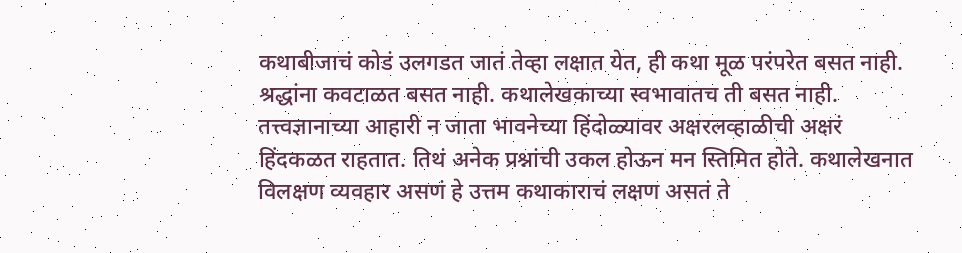कथाबीजाचं कोडं उलगडत जातं तेव्हा लक्षात येत, ही कथा मूळ परंपरेत बसत नाही. श्रद्धांना कवटाळत बसत नाही. कथालेखकाच्या स्वभावातच ती बसत नाही. तत्त्वज्ञानाच्या आहारी न जाता भावनेच्या हिंदोळ्यावर अक्षरलव्हाळीची अक्षरं हिंदकळत राहतात. तिथं अनेक प्रश्नांची उकल होऊन मन स्तिमित होते. कथालेखनात विलक्षण व्यवहार असणं हे उत्तम कथाकाराचं लक्षण असतं ते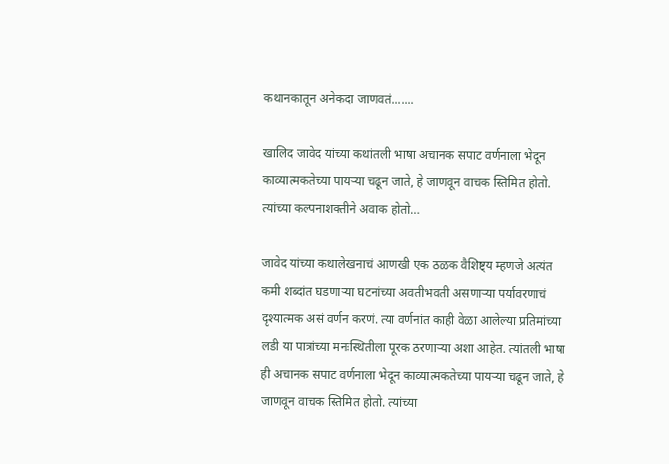कथानकातून अनेकदा जाणवतं.......

खालिद जावेद यांच्या कथांतली भाषा अचानक सपाट वर्णनाला भेदून काव्यात्मकतेच्या पायऱ्या चढून जाते, हे जाणवून वाचक स्तिमित होतो. त्यांच्या कल्पनाशक्तीने अवाक होतो…

जावेद यांच्या कथालेखनाचं आणखी एक ठळक वैशिष्ट्य म्हणजे अत्यंत कमी शब्दांत घडणाऱ्या घटनांच्या अवतीभवती असणाऱ्या पर्यावरणाचं दृश्यात्मक असं वर्णन करणं. त्या वर्णनांत काही वेळा आलेल्या प्रतिमांच्या लडी या पात्रांच्या मनःस्थितीला पूरक ठरणाऱ्या अशा आहेत. त्यांतली भाषा ही अचानक सपाट वर्णनाला भेदून काव्यात्मकतेच्या पायऱ्या चढून जाते, हे जाणवून वाचक स्तिमित होतो. त्यांच्या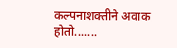कल्पनाशक्तीने अवाक होतो.......